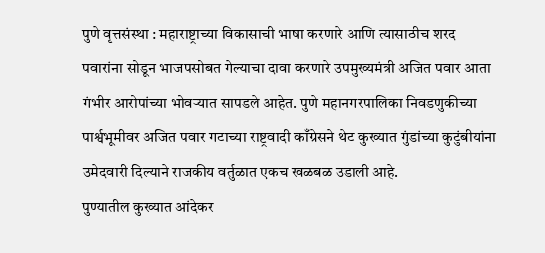पुणे वृत्तसंस्था : महाराष्ट्राच्या विकासाची भाषा करणारे आणि त्यासाठीच शरद पवारांना सोडून भाजपसोबत गेल्याचा दावा करणारे उपमुख्यमंत्री अजित पवार आता गंभीर आरोपांच्या भोवऱ्यात सापडले आहेत. पुणे महानगरपालिका निवडणुकीच्या पार्श्वभूमीवर अजित पवार गटाच्या राष्ट्रवादी काँग्रेसने थेट कुख्यात गुंडांच्या कुटुंबीयांना उमेदवारी दिल्याने राजकीय वर्तुळात एकच खळबळ उडाली आहे.
पुण्यातील कुख्यात आंदेकर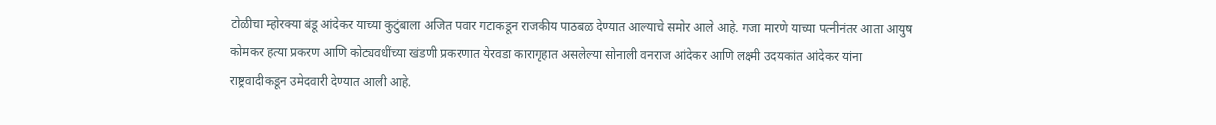टोळीचा म्होरक्या बंडू आंदेकर याच्या कुटुंबाला अजित पवार गटाकडून राजकीय पाठबळ देण्यात आल्याचे समोर आले आहे. गजा मारणे याच्या पत्नीनंतर आता आयुष कोमकर हत्या प्रकरण आणि कोट्यवधींच्या खंडणी प्रकरणात येरवडा कारागृहात असलेल्या सोनाली वनराज आंदेकर आणि लक्ष्मी उदयकांत आंदेकर यांना राष्ट्रवादीकडून उमेदवारी देण्यात आली आहे.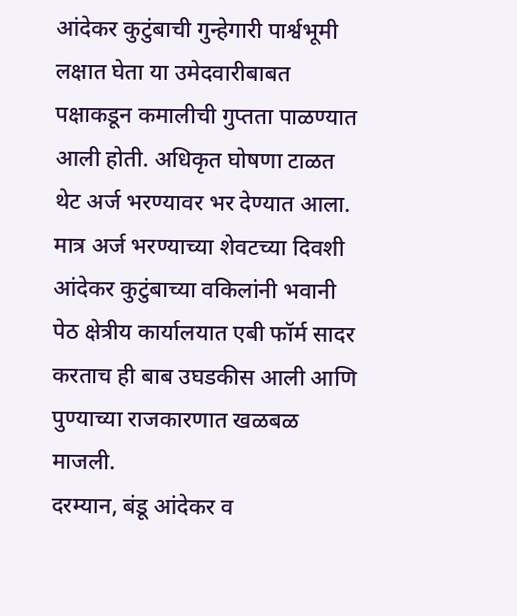आंदेकर कुटुंबाची गुन्हेगारी पार्श्वभूमी लक्षात घेता या उमेदवारीबाबत पक्षाकडून कमालीची गुप्तता पाळण्यात आली होती. अधिकृत घोषणा टाळत थेट अर्ज भरण्यावर भर देण्यात आला. मात्र अर्ज भरण्याच्या शेवटच्या दिवशी आंदेकर कुटुंबाच्या वकिलांनी भवानी पेठ क्षेत्रीय कार्यालयात एबी फॉर्म सादर करताच ही बाब उघडकीस आली आणि पुण्याच्या राजकारणात खळबळ माजली.
दरम्यान, बंडू आंदेकर व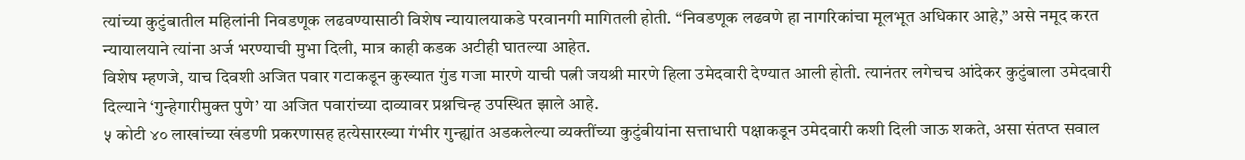त्यांच्या कुटुंबातील महिलांनी निवडणूक लढवण्यासाठी विशेष न्यायालयाकडे परवानगी मागितली होती. “निवडणूक लढवणे हा नागरिकांचा मूलभूत अधिकार आहे,” असे नमूद करत न्यायालयाने त्यांना अर्ज भरण्याची मुभा दिली, मात्र काही कडक अटीही घातल्या आहेत.
विशेष म्हणजे, याच दिवशी अजित पवार गटाकडून कुख्यात गुंड गजा मारणे याची पत्नी जयश्री मारणे हिला उमेदवारी देण्यात आली होती. त्यानंतर लगेचच आंदेकर कुटुंबाला उमेदवारी दिल्याने ‘गुन्हेगारीमुक्त पुणे’ या अजित पवारांच्या दाव्यावर प्रश्नचिन्ह उपस्थित झाले आहे.
५ कोटी ४० लाखांच्या खंडणी प्रकरणासह हत्येसारख्या गंभीर गुन्ह्यांत अडकलेल्या व्यक्तींच्या कुटुंबीयांना सत्ताधारी पक्षाकडून उमेदवारी कशी दिली जाऊ शकते, असा संतप्त सवाल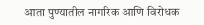आता पुण्यातील नागरिक आणि विरोधक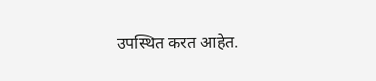उपस्थित करत आहेत.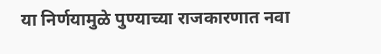या निर्णयामुळे पुण्याच्या राजकारणात नवा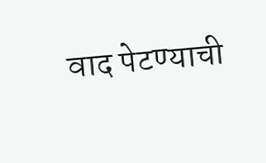वाद पेटण्याची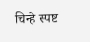चिन्हे स्पष्ट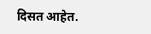दिसत आहेत.